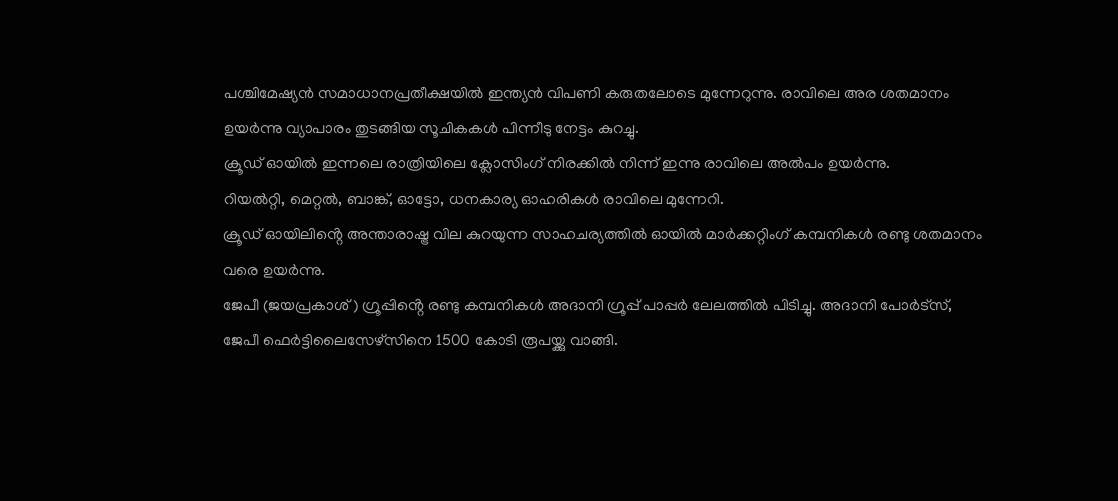പശ്ചിമേഷ്യൻ സമാധാനപ്രതീക്ഷയിൽ ഇന്ത്യൻ വിപണി കരുതലോടെ മുന്നേറുന്നു. രാവിലെ അര ശതമാനം ഉയർന്നു വ്യാപാരം തുടങ്ങിയ സൂചികകൾ പിന്നീടു നേട്ടം കുറച്ചു.
ക്രൂഡ് ഓയിൽ ഇന്നലെ രാത്രിയിലെ ക്ലോസിംഗ് നിരക്കിൽ നിന്ന് ഇന്നു രാവിലെ അൽപം ഉയർന്നു.
റിയൽറ്റി, മെറ്റൽ, ബാങ്ക്, ഓട്ടോ, ധനകാര്യ ഓഹരികൾ രാവിലെ മുന്നേറി.
ക്രൂഡ് ഓയിലിൻ്റെ അന്താരാഷ്ട്ര വില കുറയുന്ന സാഹചര്യത്തിൽ ഓയിൽ മാർക്കറ്റിംഗ് കമ്പനികൾ രണ്ടു ശതമാനം വരെ ഉയർന്നു.
ജേപീ (ജയപ്രകാശ് ) ഗ്രൂപ്പിൻ്റെ രണ്ടു കമ്പനികൾ അദാനി ഗ്രൂപ്പ് പാപ്പർ ലേലത്തിൽ പിടിച്ചു. അദാനി പോർട്സ്, ജേപീ ഫെർട്ടിലൈസേഴ്സിനെ 1500 കോടി രൂപയ്ക്കു വാങ്ങി.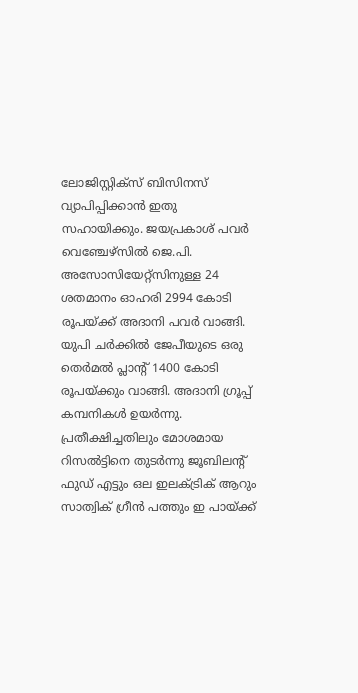ലോജിസ്റ്റിക്സ് ബിസിനസ് വ്യാപിപ്പിക്കാൻ ഇതു സഹായിക്കും. ജയപ്രകാശ് പവർ വെഞ്ചേഴ്സിൽ ജെ.പി. അസോസിയേറ്റ്സിനുള്ള 24 ശതമാനം ഓഹരി 2994 കോടി രൂപയ്ക്ക് അദാനി പവർ വാങ്ങി. യുപി ചർക്കിൽ ജേപീയുടെ ഒരു തെർമൽ പ്ലാൻ്റ് 1400 കോടി രൂപയ്ക്കും വാങ്ങി. അദാനി ഗ്രൂപ്പ് കമ്പനികൾ ഉയർന്നു.
പ്രതീക്ഷിച്ചതിലും മോശമായ റിസൽട്ടിനെ തുടർന്നു ജൂബിലൻ്റ് ഫുഡ് എട്ടും ഒല ഇലക്ട്രിക് ആറും സാത്വിക് ഗ്രീൻ പത്തും ഇ പായ്ക്ക്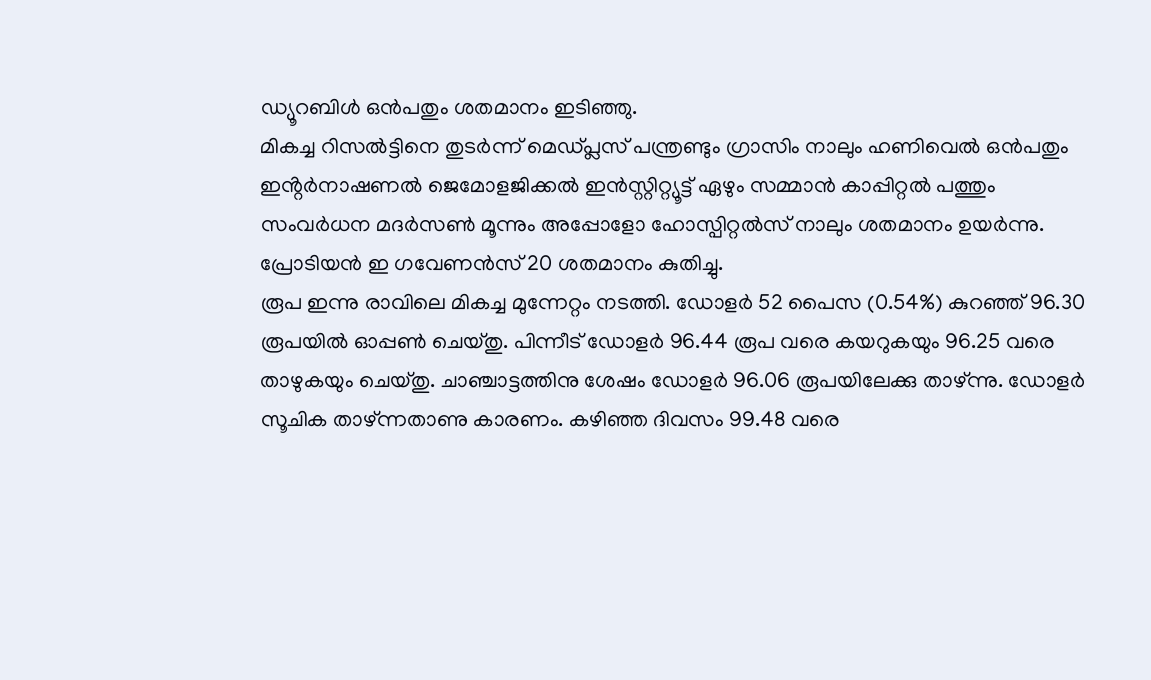ഡ്യൂറബിൾ ഒൻപതും ശതമാനം ഇടിഞ്ഞു.
മികച്ച റിസൽട്ടിനെ തുടർന്ന് മെഡ്പ്ലസ് പന്ത്രണ്ടും ഗ്രാസിം നാലും ഹണിവെൽ ഒൻപതും ഇൻ്റർനാഷണൽ ജെമോളജിക്കൽ ഇൻസ്റ്റിറ്റ്യൂട്ട് ഏഴും സമ്മാൻ കാപ്പിറ്റൽ പത്തും സംവർധന മദർസൺ മൂന്നും അപ്പോളോ ഹോസ്പിറ്റൽസ് നാലും ശതമാനം ഉയർന്നു. പ്രോടിയൻ ഇ ഗവേണൻസ് 20 ശതമാനം കുതിച്ചു.
രൂപ ഇന്നു രാവിലെ മികച്ച മുന്നേറ്റം നടത്തി. ഡോളർ 52 പൈസ (0.54%) കുറഞ്ഞ് 96.30 രൂപയിൽ ഓപ്പൺ ചെയ്തു. പിന്നീട് ഡോളർ 96.44 രൂപ വരെ കയറുകയും 96.25 വരെ താഴുകയും ചെയ്തു. ചാഞ്ചാട്ടത്തിനു ശേഷം ഡോളർ 96.06 രൂപയിലേക്കു താഴ്ന്നു. ഡോളർ സൂചിക താഴ്ന്നതാണു കാരണം. കഴിഞ്ഞ ദിവസം 99.48 വരെ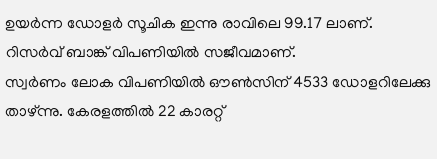ഉയർന്ന ഡോളർ സൂചിക ഇന്നു രാവിലെ 99.17 ലാണ്. റിസർവ് ബാങ്ക് വിപണിയിൽ സജീവമാണ്.
സ്വർണം ലോക വിപണിയിൽ ഔൺസിന് 4533 ഡോളറിലേക്കു താഴ്ന്നു. കേരളത്തിൽ 22 കാരറ്റ്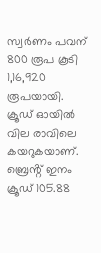സ്വർണം പവന് 800 രൂപ കൂടി 1,16,920 രൂപയായി.
ക്രൂഡ് ഓയിൽ വില രാവിലെ കയറുകയാണ്. ബ്രെൻ്റ് ഇനം ക്രൂഡ് 105.88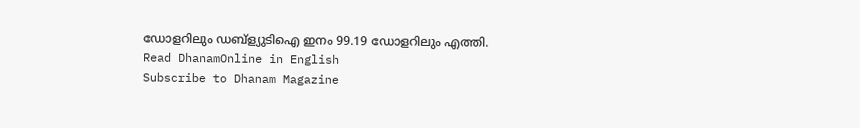ഡോളറിലും ഡബ്ള്യുടിഐ ഇനം 99.19 ഡോളറിലും എത്തി.
Read DhanamOnline in English
Subscribe to Dhanam Magazine